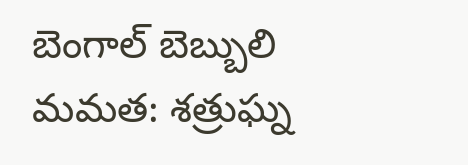బెంగాల్ బెబ్బులి మమత: శత్రుఘ్న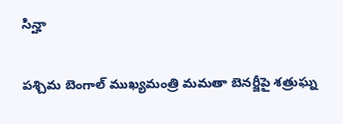సిన్హా

పశ్చిమ బెంగాల్ ముఖ్యమంత్రి మమతా బెనర్జీపై శత్రుఘ్న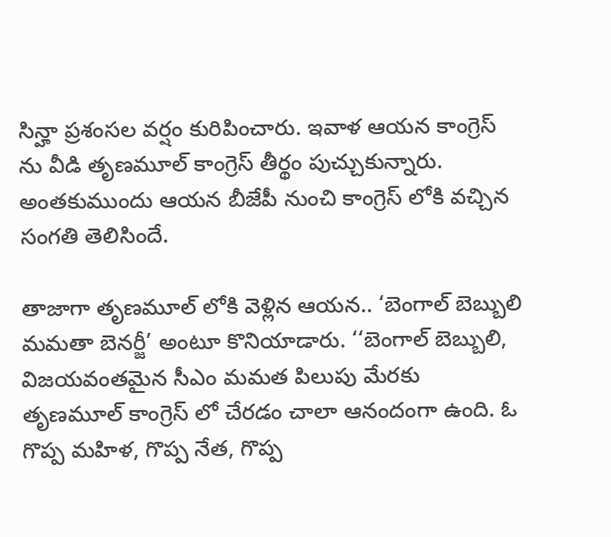సిన్హా ప్రశంసల వర్షం కురిపించారు. ఇవాళ ఆయన కాంగ్రెస్ ను వీడి తృణమూల్ కాంగ్రెస్ తీర్థం పుచ్చుకున్నారు. అంతకుముందు ఆయన బీజేపీ నుంచి కాంగ్రెస్ లోకి వచ్చిన సంగతి తెలిసిందే.

తాజాగా తృణమూల్ లోకి వెళ్లిన ఆయన.. ‘బెంగాల్ బెబ్బులి మమతా బెనర్జీ’ అంటూ కొనియాడారు. ‘‘బెంగాల్ బెబ్బులి, విజయవంతమైన సీఎం మమత పిలుపు మేరకు తృణమూల్ కాంగ్రెస్ లో చేరడం చాలా ఆనందంగా ఉంది. ఓ గొప్ప మహిళ, గొప్ప నేత, గొప్ప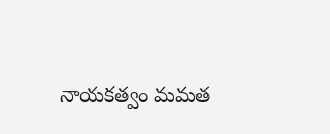నాయకత్వం మమత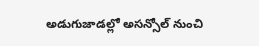అడుగుజాడల్లో అసన్సోల్ నుంచి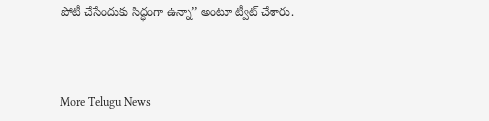పోటీ చేసేందుకు సిద్ధంగా ఉన్నా’’ అంటూ ట్వీట్ చేశారు.



More Telugu News